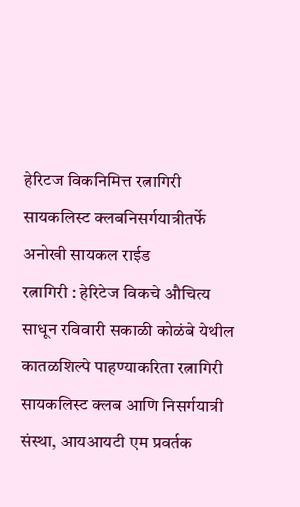हेरिटज विकनिमित्त रत्नागिरी सायकलिस्ट क्लबनिसर्गयात्रीतर्फे अनोखी सायकल राईड
रत्नागिरी : हेरिटेज विकचे औचित्य साधून रविवारी सकाळी कोळंबे येथील कातळशिल्पे पाहण्याकरिता रत्नागिरी सायकलिस्ट क्लब आणि निसर्गयात्री संस्था, आयआयटी एम प्रवर्तक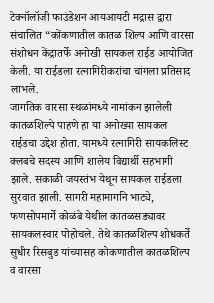टेक्नॉलॉजी फाउंडेशन आयआयटी मद्रास द्वारा संचालित “कोंकणातील कातळ शिल्प आणि वारसा संशोधन केंद्रातर्फे अनोखी सायकल राईड आयोजित केली. या राईडला रत्नागिरीकरांचा चांगला प्रतिसाद लाभले.
जागतिक वारसा स्थळांमध्ये नामांकन झालेली कातळशिल्पे पाहणे हा या अनोख्या सायकल राईडचा उद्देश होता. यामध्ये रत्नागिरी सायकलिस्ट क्लबचे सदस्य आणि शालेय विद्यार्थी सहभागी झाले. सकाळी जयस्तंभ येथून सायकल राईडला सुरवात झाली. सागरी महामार्गाने भाट्ये, फणसोपमार्गे कोळंबे येथील कातळसड्यावर सायकलस्वार पोहोचले. तेथे कातळशिल्प शोधकर्ते सुधीर रिसबुड यांच्यासह कोकणातील कातळशिल्प व वारसा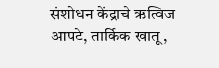संशोधन केंद्राचे ऋत्विज आपटे, तार्किक खातू,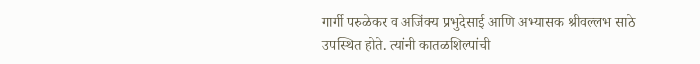गार्गी परुळेकर व अजिंक्य प्रभुदेसाई आणि अभ्यासक श्रीवल्लभ साठे उपस्थित होते. त्यांनी कातळशिल्पांची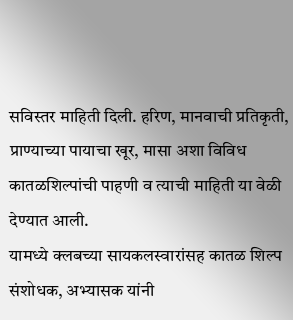सविस्तर माहिती दिली. हरिण, मानवाची प्रतिकृती, प्राण्याच्या पायाचा खूर, मासा अशा विविध कातळशिल्पांची पाहणी व त्याची माहिती या वेळी देण्यात आली.
यामध्ये क्लबच्या सायकलस्वारांसह कातळ शिल्प संशोधक, अभ्यासक यांनी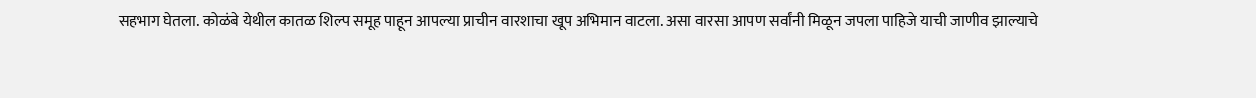सहभाग घेतला. कोळंबे येथील कातळ शिल्प समूह पाहून आपल्या प्राचीन वारशाचा खूप अभिमान वाटला. असा वारसा आपण सर्वांनी मिळून जपला पाहिजे याची जाणीव झाल्याचे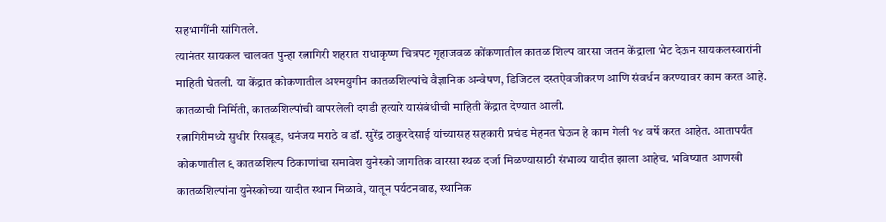सहभागींनी सांगितले.
त्यानंतर सायकल चालवत पुन्हा रत्नागिरी शहरात राधाकृष्ण चित्रपट गृहाजवळ कोंकणातील कातळ शिल्प वारसा जतन केंद्राला भेट देऊन सायकलस्वारांनी माहिती घेतली. या केंद्रात कोकणातील अश्मयुगीन कातळशिल्पांचे वैज्ञानिक अन्वेषण, डिजिटल दस्तऐवजीकरण आणि संवर्धन करण्यावर काम करत आहे. कातळाची निर्मिती, कातळशिल्पांची वापरलेली दगडी हत्यारे यासंबंधीची माहिती केंद्रात देण्यात आली.
रत्नागिरीमध्ये सुधीर रिसबूड, धनंजय मराठे व डॉ. सुरेंद्र ठाकुरदेसाई यांच्यासह सहकारी प्रचंड मेहनत घेऊन हे काम गेली १४ वर्षे करत आहेत. आतापर्यंत कोकणातील ९ कातळशिल्प ठिकाणांचा समावेश युनेस्को जागतिक वारसा स्थळ दर्जा मिळण्यासाठी संभाव्य यादीत झाला आहेच. भविष्यात आणखी कातळशिल्पांना युनेस्कोच्या यादीत स्थान मिळावे, यातून पर्यटनवाढ, स्थानिक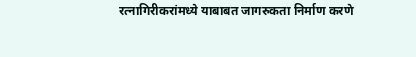रत्नागिरीकरांमध्ये याबाबत जागरुकता निर्माण करणे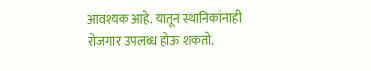आवश्यक आहे. यातून स्थानिकांनाही रोजगार उपलब्ध होऊ शकतो.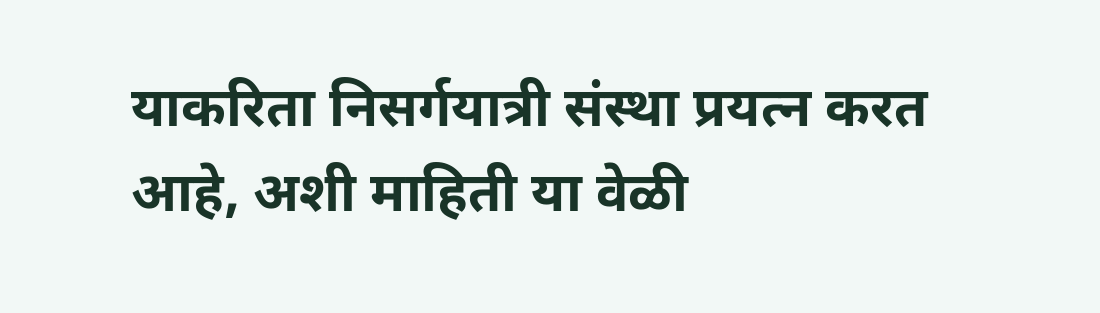याकरिता निसर्गयात्री संस्था प्रयत्न करत आहे, अशी माहिती या वेळी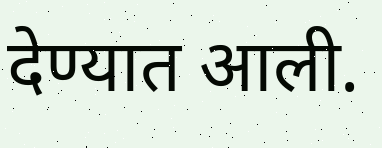देण्यात आली.